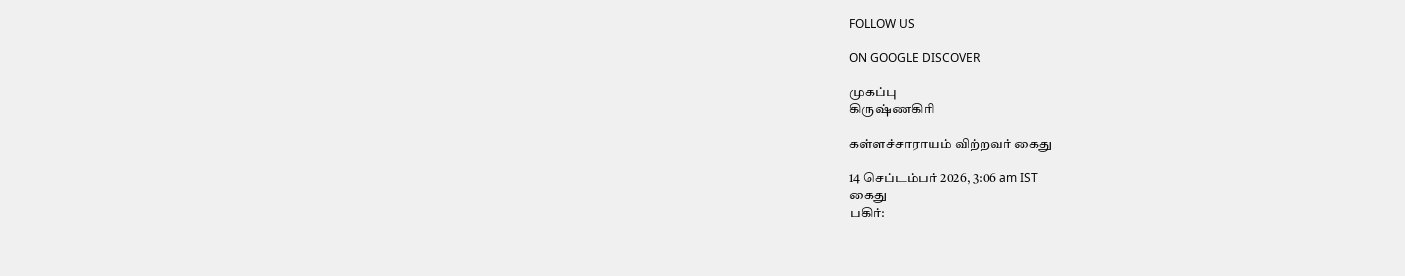FOLLOW US

ON GOOGLE DISCOVER

முகப்பு
கிருஷ்ணகிரி

கள்ளச்சாராயம் விற்றவர் கைது

14 செப்டம்பர் 2026, 3:06 am IST
கைது
பகிர்: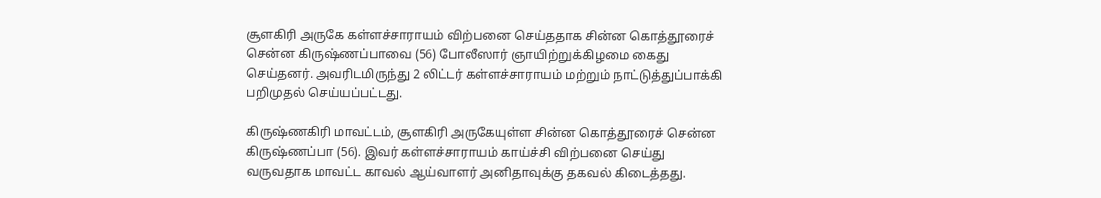சூளகிரி அருகே கள்ளச்சாராயம் விற்பனை செய்ததாக சின்ன கொத்தூரைச் சென்ன கிருஷ்ணப்பாவை (56) போலீஸார் ஞாயிற்றுக்கிழமை கைது செய்தனர். அவரிடமிருந்து 2 லிட்டர் கள்ளச்சாராயம் மற்றும் நாட்டுத்துப்பாக்கி பறிமுதல் செய்யப்பட்டது.

கிருஷ்ணகிரி மாவட்டம், சூளகிரி அருகேயுள்ள சின்ன கொத்தூரைச் சென்ன கிருஷ்ணப்பா (56). இவர் கள்ளச்சாராயம் காய்ச்சி விற்பனை செய்து வருவதாக மாவட்ட காவல் ஆய்வாளர் அனிதாவுக்கு தகவல் கிடைத்தது.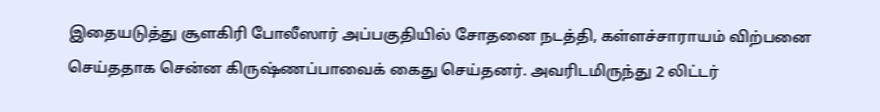இதையடுத்து சூளகிரி போலீஸார் அப்பகுதியில் சோதனை நடத்தி, கள்ளச்சாராயம் விற்பனை செய்ததாக சென்ன கிருஷ்ணப்பாவைக் கைது செய்தனர். அவரிடமிருந்து 2 லிட்டர்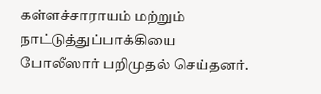கள்ளச்சாராயம் மற்றும் நாட்டுத்துப்பாக்கியை போலீஸார் பறிமுதல் செய்தனர்.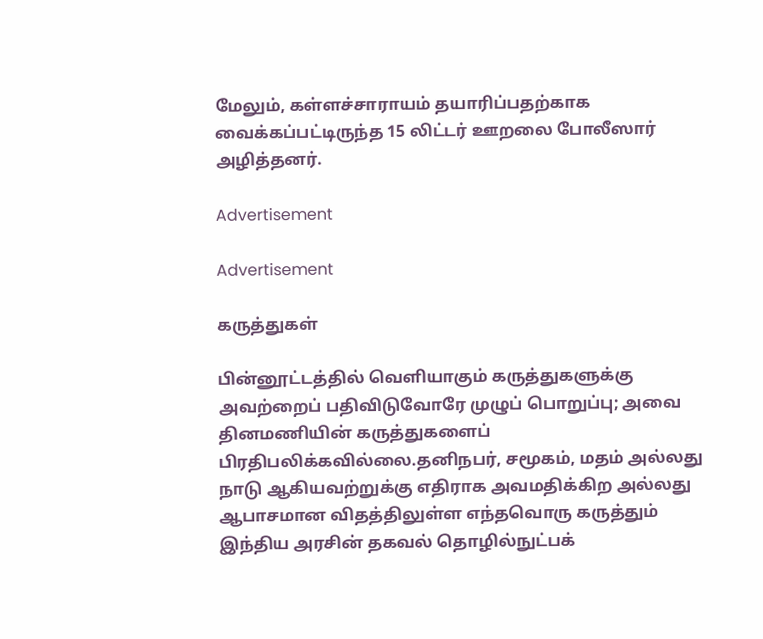மேலும், கள்ளச்சாராயம் தயாரிப்பதற்காக வைக்கப்பட்டிருந்த 15 லிட்டர் ஊறலை போலீஸார் அழித்தனர்.

Advertisement

Advertisement

கருத்துகள்

பின்னூட்டத்தில் வெளியாகும் கருத்துகளுக்கு அவற்றைப் பதிவிடுவோரே முழுப் பொறுப்பு; அவை தினமணியின் கருத்துகளைப் பிரதிபலிக்கவில்லை.தனிநபர், சமூகம், மதம் அல்லது நாடு ஆகியவற்றுக்கு எதிராக அவமதிக்கிற அல்லது ஆபாசமான விதத்திலுள்ள எந்தவொரு கருத்தும் இந்திய அரசின் தகவல் தொழில்நுட்பக்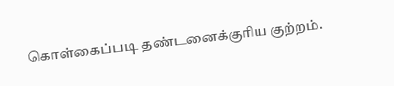கொள்கைப்படி தண்டனைக்குரிய குற்றம்.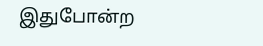இதுபோன்ற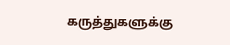கருத்துகளுக்கு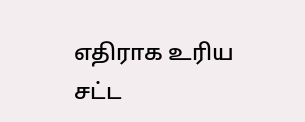எதிராக உரிய சட்ட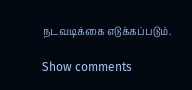நடவடிக்கை எடுக்கப்படும்.

Show comments